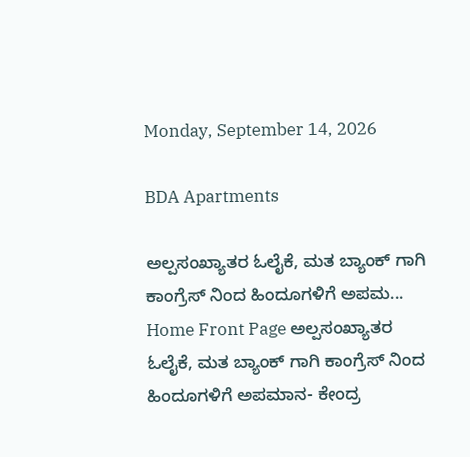Monday, September 14, 2026

BDA Apartments

ಅಲ್ಪಸಂಖ್ಯಾತರ ಓಲೈಕೆ, ಮತ ಬ್ಯಾಂಕ್ ಗಾಗಿ ಕಾಂಗ್ರೆಸ್ ನಿಂದ ಹಿಂದೂಗಳಿಗೆ ಅಪಮ...
Home Front Page ಅಲ್ಪಸಂಖ್ಯಾತರ ಓಲೈಕೆ, ಮತ ಬ್ಯಾಂಕ್ ಗಾಗಿ ಕಾಂಗ್ರೆಸ್ ನಿಂದ ಹಿಂದೂಗಳಿಗೆ ಅಪಮಾನ- ಕೇಂದ್ರ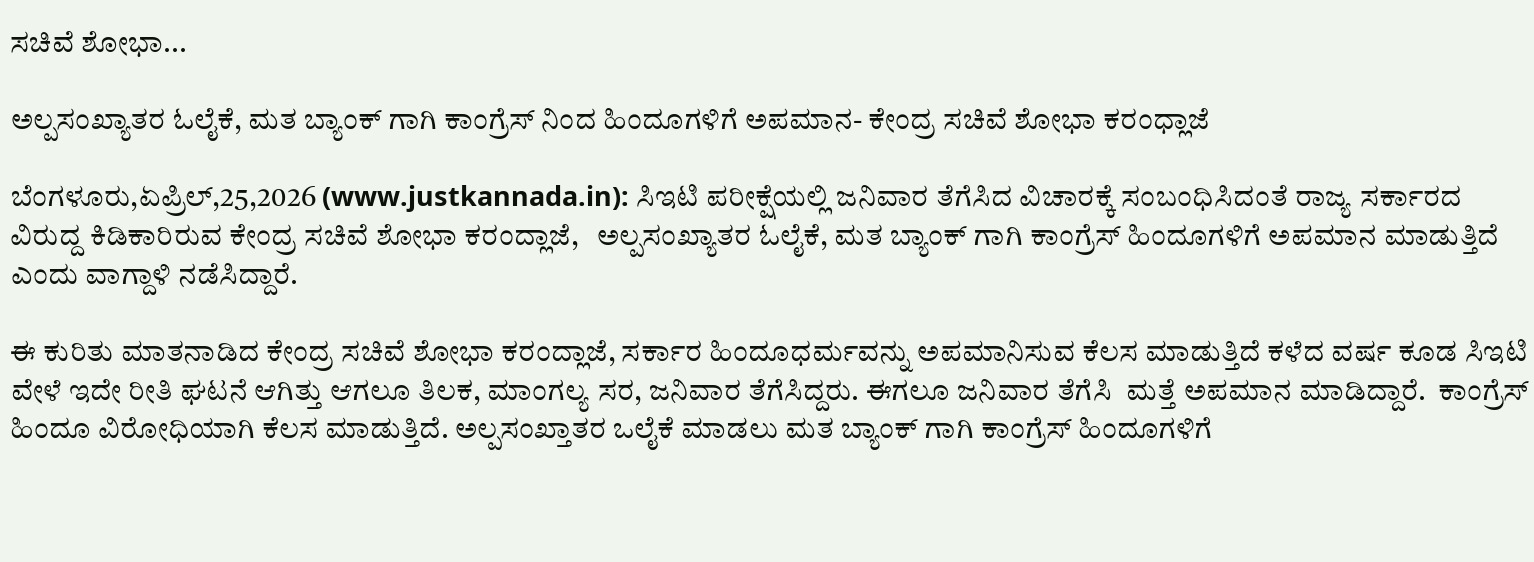ಸಚಿವೆ ಶೋಭಾ...

ಅಲ್ಪಸಂಖ್ಯಾತರ ಓಲೈಕೆ, ಮತ ಬ್ಯಾಂಕ್ ಗಾಗಿ ಕಾಂಗ್ರೆಸ್ ನಿಂದ ಹಿಂದೂಗಳಿಗೆ ಅಪಮಾನ- ಕೇಂದ್ರ ಸಚಿವೆ ಶೋಭಾ ಕರಂಧ್ಲಾಜೆ

ಬೆಂಗಳೂರು,ಏಪ್ರಿಲ್,25,2026 (www.justkannada.in): ಸಿಇಟಿ ಪರೀಕ್ಷೆಯಲ್ಲಿ ಜನಿವಾರ ತೆಗೆಸಿದ ವಿಚಾರಕ್ಕೆ ಸಂಬಂಧಿಸಿದಂತೆ ರಾಜ್ಯ ಸರ್ಕಾರದ ವಿರುದ್ದ ಕಿಡಿಕಾರಿರುವ ಕೇಂದ್ರ ಸಚಿವೆ ಶೋಭಾ ಕರಂದ್ಲಾಜೆ,   ಅಲ್ಪಸಂಖ್ಯಾತರ ಓಲೈಕೆ, ಮತ ಬ್ಯಾಂಕ್ ಗಾಗಿ ಕಾಂಗ್ರೆಸ್ ಹಿಂದೂಗಳಿಗೆ ಅಪಮಾನ ಮಾಡುತ್ತಿದೆ ಎಂದು ವಾಗ್ದಾಳಿ ನಡೆಸಿದ್ದಾರೆ.

ಈ ಕುರಿತು ಮಾತನಾಡಿದ ಕೇಂದ್ರ ಸಚಿವೆ ಶೋಭಾ ಕರಂದ್ಲಾಜೆ, ಸರ್ಕಾರ ಹಿಂದೂಧರ್ಮವನ್ನು ಅಪಮಾನಿಸುವ ಕೆಲಸ ಮಾಡುತ್ತಿದೆ ಕಳೆದ ವರ್ಷ ಕೂಡ ಸಿಇಟಿ ವೇಳೆ ಇದೇ ರೀತಿ ಘಟನೆ ಆಗಿತ್ತು ಆಗಲೂ ತಿಲಕ, ಮಾಂಗಲ್ಯ ಸರ, ಜನಿವಾರ ತೆಗೆಸಿದ್ದರು. ಈಗಲೂ ಜನಿವಾರ ತೆಗೆಸಿ  ಮತ್ತೆ ಅಪಮಾನ ಮಾಡಿದ್ದಾರೆ.  ಕಾಂಗ್ರೆಸ್ ಹಿಂದೂ ವಿರೋಧಿಯಾಗಿ ಕೆಲಸ ಮಾಡುತ್ತಿದೆ. ಅಲ್ಪಸಂಖ್ತಾತರ ಒಲೈಕೆ ಮಾಡಲು ಮತ ಬ್ಯಾಂಕ್ ಗಾಗಿ ಕಾಂಗ್ರೆಸ್ ಹಿಂದೂಗಳಿಗೆ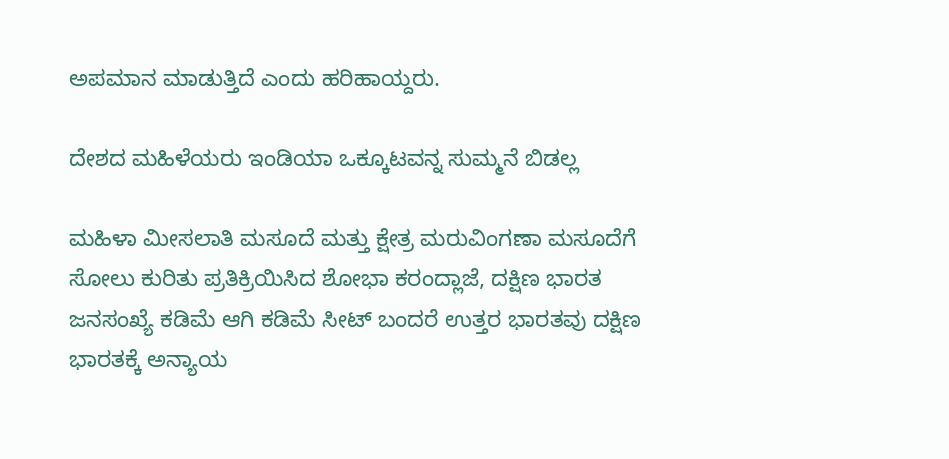ಅಪಮಾನ ಮಾಡುತ್ತಿದೆ ಎಂದು ಹರಿಹಾಯ್ದರು.

ದೇಶದ ಮಹಿಳೆಯರು ಇಂಡಿಯಾ ಒಕ್ಕೂಟವನ್ನ ಸುಮ್ಮನೆ ಬಿಡಲ್ಲ

ಮಹಿಳಾ ಮೀಸಲಾತಿ ಮಸೂದೆ ಮತ್ತು ಕ್ಷೇತ್ರ ಮರುವಿಂಗಣಾ ಮಸೂದೆಗೆ ಸೋಲು ಕುರಿತು ಪ್ರತಿಕ್ರಿಯಿಸಿದ ಶೋಭಾ ಕರಂದ್ಲಾಜೆ, ದಕ್ಷಿಣ ಭಾರತ ಜನಸಂಖ್ಯೆ ಕಡಿಮೆ ಆಗಿ ಕಡಿಮೆ ಸೀಟ್ ಬಂದರೆ ಉತ್ತರ ಭಾರತವು ದಕ್ಷಿಣ ಭಾರತಕ್ಕೆ ಅನ್ಯಾಯ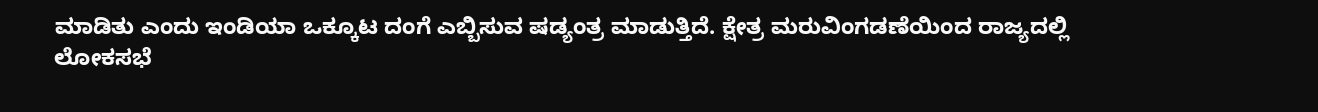ಮಾಡಿತು ಎಂದು ಇಂಡಿಯಾ ಒಕ್ಕೂಟ ದಂಗೆ ಎಬ್ಬಿಸುವ ಷಡ್ಯಂತ್ರ ಮಾಡುತ್ತಿದೆ. ಕ್ಷೇತ್ರ ಮರುವಿಂಗಡಣೆಯಿಂದ ರಾಜ್ಯದಲ್ಲಿ ಲೋಕಸಭೆ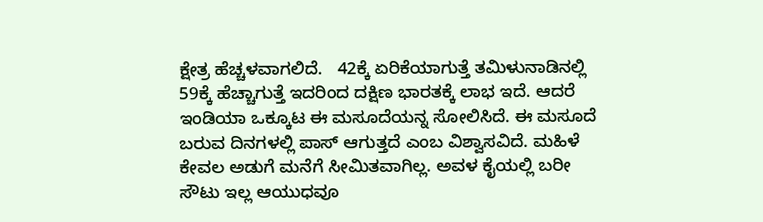ಕ್ಷೇತ್ರ ಹೆಚ್ಚಳವಾಗಲಿದೆ.   42ಕ್ಕೆ ಏರಿಕೆಯಾಗುತ್ತೆ ತಮಿಳುನಾಡಿನಲ್ಲಿ 59ಕ್ಕೆ ಹೆಚ್ಚಾಗುತ್ತೆ ಇದರಿಂದ ದಕ್ಷಿಣ ಭಾರತಕ್ಕೆ ಲಾಭ ಇದೆ. ಆದರೆ ಇಂಡಿಯಾ ಒಕ್ಕೂಟ ಈ ಮಸೂದೆಯನ್ನ ಸೋಲಿಸಿದೆ. ಈ ಮಸೂದೆ ಬರುವ ದಿನಗಳಲ್ಲಿ ಪಾಸ್ ಆಗುತ್ತದೆ ಎಂಬ ವಿಶ್ವಾಸವಿದೆ. ಮಹಿಳೆ ಕೇವಲ ಅಡುಗೆ ಮನೆಗೆ ಸೀಮಿತವಾಗಿಲ್ಲ. ಅವಳ ಕೈಯಲ್ಲಿ ಬರೀ ಸೌಟು ಇಲ್ಲ ಆಯುಧವೂ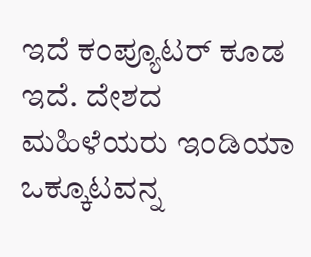ಇದೆ ಕಂಪ್ಯೂಟರ್ ಕೂಡ ಇದೆ. ದೇಶದ ಮಹಿಳೆಯರು ಇಂಡಿಯಾ ಒಕ್ಕೂಟವನ್ನ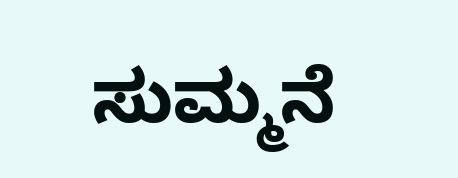ಸುಮ್ಮನೆ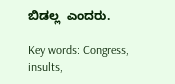ಬಿಡಲ್ಲ  ಎಂದರು.

Key words: Congress, insults,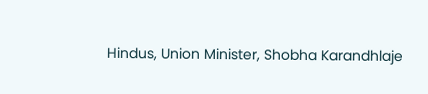Hindus, Union Minister, Shobha Karandhlaje